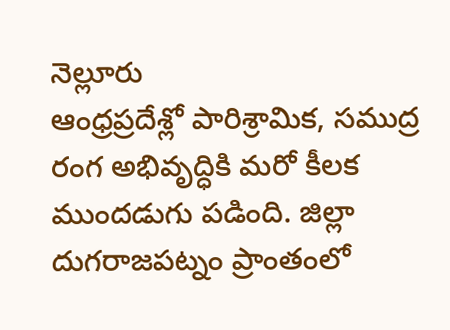నెల్లూరు
ఆంధ్రప్రదేశ్లో పారిశ్రామిక, సముద్ర రంగ అభివృద్ధికి మరో కీలక ముందడుగు పడింది. జిల్లా దుగరాజపట్నం ప్రాంతంలో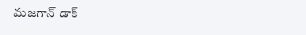మజగాన్ డాక్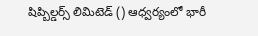షిప్బిల్డర్స్ లిమిటెడ్ () ఆధ్వర్యంలో భారీ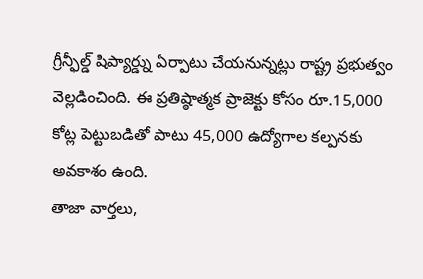గ్రీన్ఫీల్డ్ షిప్యార్డ్ను ఏర్పాటు చేయనున్నట్లు రాష్ట్ర ప్రభుత్వం వెల్లడించింది. ఈ ప్రతిష్ఠాత్మక ప్రాజెక్టు కోసం రూ.15,000 కోట్ల పెట్టుబడితో పాటు 45,000 ఉద్యోగాల కల్పనకు అవకాశం ఉంది.
తాజా వార్తలు,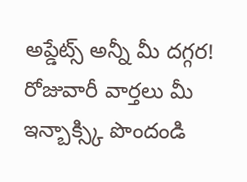అప్డేట్స్ అన్నీ మీ దగ్గర!
రోజువారీ వార్తలు మీ ఇన్బాక్స్కి పొందండి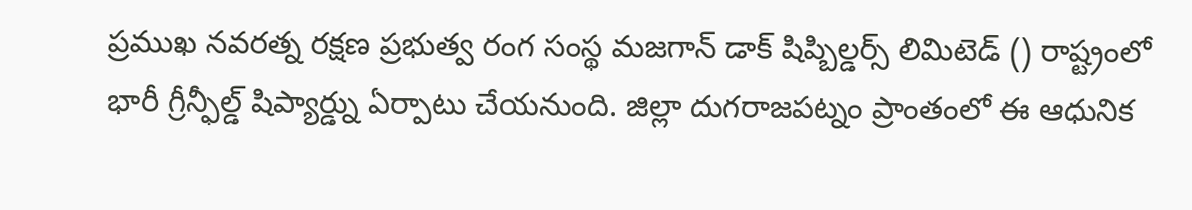ప్రముఖ నవరత్న రక్షణ ప్రభుత్వ రంగ సంస్థ మజగాన్ డాక్ షిప్బిల్డర్స్ లిమిటెడ్ () రాష్ట్రంలో భారీ గ్రీన్ఫీల్డ్ షిప్యార్డ్ను ఏర్పాటు చేయనుంది. జిల్లా దుగరాజపట్నం ప్రాంతంలో ఈ ఆధునిక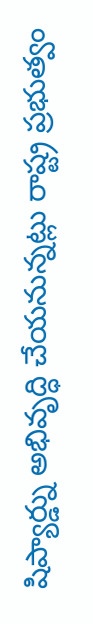షిప్యార్డ్ను అభివృద్ధి చేయనున్నట్లు రాష్ట్ర ప్రభుత్వం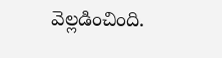వెల్లడించింది.